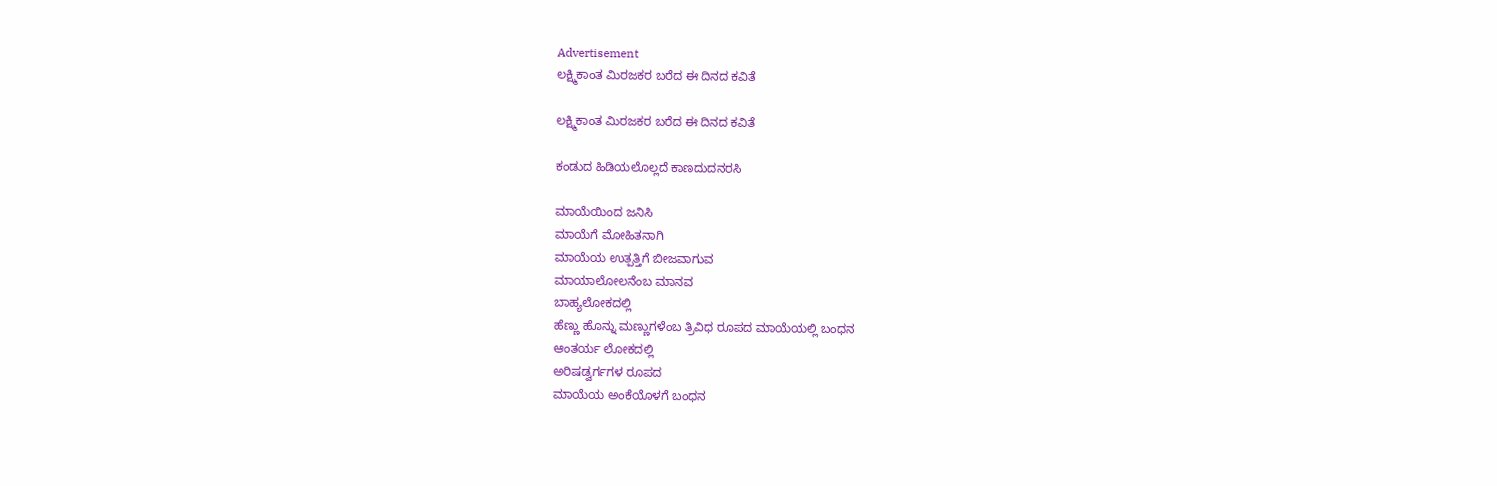Advertisement
ಲಕ್ಷ್ಮಿಕಾಂತ ಮಿರಜಕರ ಬರೆದ ಈ ದಿನದ ಕವಿತೆ

ಲಕ್ಷ್ಮಿಕಾಂತ ಮಿರಜಕರ ಬರೆದ ಈ ದಿನದ ಕವಿತೆ

ಕಂಡುದ ಹಿಡಿಯಲೊಲ್ಲದೆ ಕಾಣದುದನರಸಿ

ಮಾಯೆಯಿಂದ ಜನಿಸಿ
ಮಾಯೆಗೆ ಮೋಹಿತನಾಗಿ
ಮಾಯೆಯ ಉತ್ಪತ್ತಿಗೆ ಬೀಜವಾಗುವ
ಮಾಯಾಲೋಲನೆಂಬ ಮಾನವ
ಬಾಹ್ಯಲೋಕದಲ್ಲಿ
ಹೆಣ್ಣು ಹೊನ್ನು ಮಣ್ಣುಗಳೆಂಬ ತ್ರಿವಿಧ ರೂಪದ ಮಾಯೆಯಲ್ಲಿ ಬಂಧನ
ಆಂತರ್ಯ ಲೋಕದಲ್ಲಿ
ಅರಿಷಡ್ವರ್ಗಗಳ ರೂಪದ
ಮಾಯೆಯ ಅಂಕೆಯೊಳಗೆ ಬಂಧನ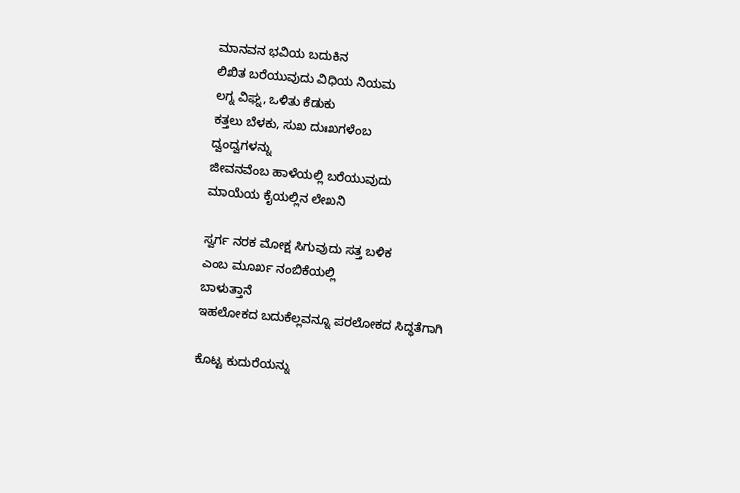ಮಾನವನ ಭವಿಯ ಬದುಕಿನ
ಲಿಖಿತ ಬರೆಯುವುದು ವಿಧಿಯ ನಿಯಮ
ಲಗ್ನ ವಿಘ್ನ, ಒಳಿತು ಕೆಡುಕು
ಕತ್ತಲು ಬೆಳಕು, ಸುಖ ದುಃಖಗಳೆಂಬ
ದ್ವಂದ್ವಗಳನ್ನು
ಜೀವನವೆಂಬ ಹಾಳೆಯಲ್ಲಿ ಬರೆಯುವುದು
ಮಾಯೆಯ ಕೈಯಲ್ಲಿನ ಲೇಖನಿ

ಸ್ವರ್ಗ ನರಕ ಮೋಕ್ಷ ಸಿಗುವುದು ಸತ್ತ ಬಳಿಕ
ಎಂಬ ಮೂರ್ಖ ನಂಬಿಕೆಯಲ್ಲಿ
ಬಾಳುತ್ತಾನೆ
ಇಹಲೋಕದ ಬದುಕೆಲ್ಲವನ್ನೂ ಪರಲೋಕದ ಸಿದ್ಧತೆಗಾಗಿ

ಕೊಟ್ಟ ಕುದುರೆಯನ್ನು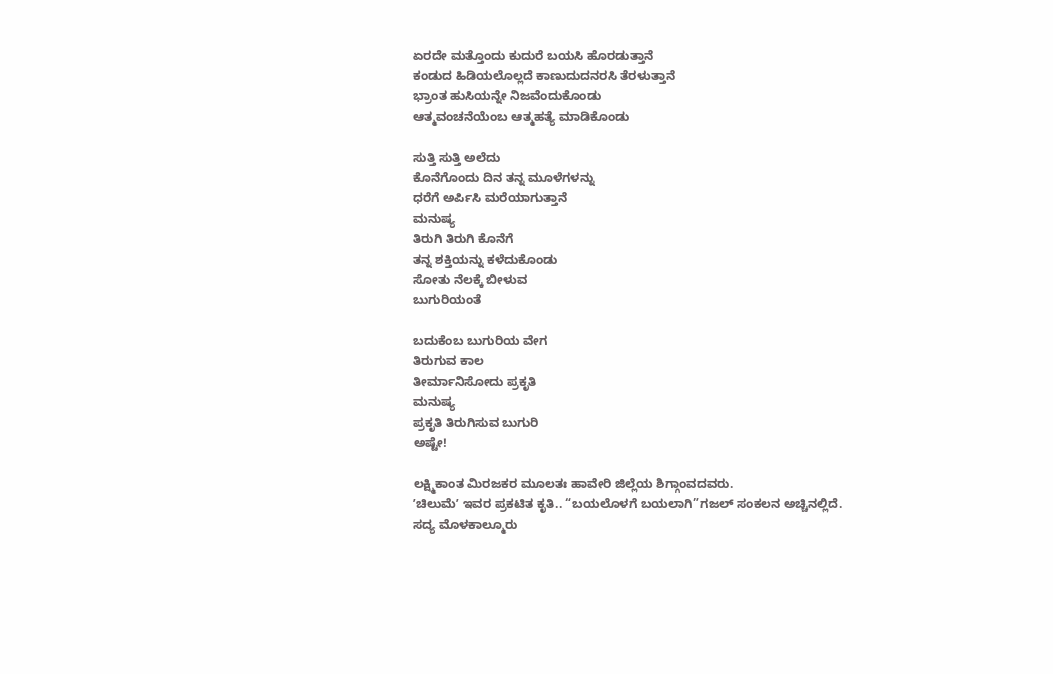ಏರದೇ ಮತ್ತೊಂದು ಕುದುರೆ ಬಯಸಿ ಹೊರಡುತ್ತಾನೆ
ಕಂಡುದ ಹಿಡಿಯಲೊಲ್ಲದೆ ಕಾಣುದುದನರಸಿ ತೆರಳುತ್ತಾನೆ
ಭ್ರಾಂತ ಹುಸಿಯನ್ನೇ ನಿಜವೆಂದುಕೊಂಡು
ಆತ್ಮವಂಚನೆಯೆಂಬ ಆತ್ಮಹತ್ಯೆ ಮಾಡಿಕೊಂಡು

ಸುತ್ತಿ ಸುತ್ತಿ ಅಲೆದು
ಕೊನೆಗೊಂದು ದಿನ ತನ್ನ ಮೂಳೆಗಳನ್ನು
ಧರೆಗೆ ಅರ್ಪಿಸಿ ಮರೆಯಾಗುತ್ತಾನೆ
ಮನುಷ್ಯ
ತಿರುಗಿ ತಿರುಗಿ ಕೊನೆಗೆ
ತನ್ನ ಶಕ್ತಿಯನ್ನು ಕಳೆದುಕೊಂಡು
ಸೋತು ನೆಲಕ್ಕೆ ಬೀಳುವ
ಬುಗುರಿಯಂತೆ

ಬದುಕೆಂಬ ಬುಗುರಿಯ ವೇಗ
ತಿರುಗುವ ಕಾಲ
ತೀರ್ಮಾನಿಸೋದು ಪ್ರಕೃತಿ
ಮನುಷ್ಯ
ಪ್ರಕೃತಿ ತಿರುಗಿಸುವ ಬುಗುರಿ
ಅಷ್ಟೇ!

ಲಕ್ಷ್ಮಿಕಾಂತ ಮಿರಜಕರ ಮೂಲತಃ ಹಾವೇರಿ ಜಿಲ್ಲೆಯ ಶಿಗ್ಗಾಂವದವರು.
ʼಚಿಲುಮೆʼ ಇವರ ಪ್ರಕಟಿತ ಕೃತಿ.. “ಬಯಲೊಳಗೆ ಬಯಲಾಗಿ”ಗಜಲ್ ಸಂಕಲನ ಅಚ್ಚಿನಲ್ಲಿದೆ.
ಸದ್ಯ ಮೊಳಕಾಲ್ಮೂರು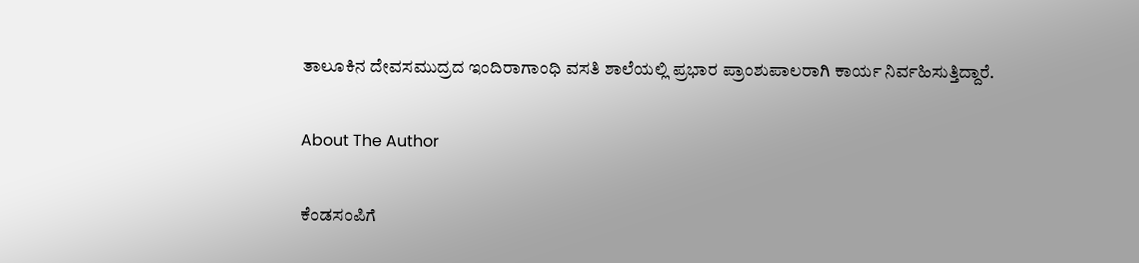ತಾಲೂಕಿನ ದೇವಸಮುದ್ರದ ಇಂದಿರಾಗಾಂಧಿ ವಸತಿ ಶಾಲೆಯಲ್ಲಿ ಪ್ರಭಾರ ಪ್ರಾಂಶುಪಾಲರಾಗಿ ಕಾರ್ಯ ನಿರ್ವಹಿಸುತ್ತಿದ್ದಾರೆ.

About The Author

ಕೆಂಡಸಂಪಿಗೆ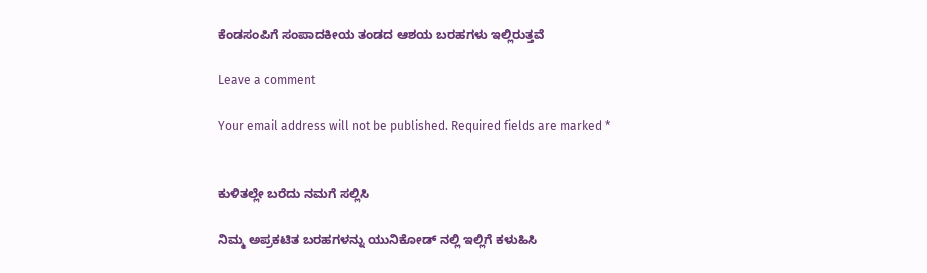ಕೆಂಡಸಂಪಿಗೆ ಸಂಪಾದಕೀಯ ತಂಡದ ಆಶಯ ಬರಹಗಳು ಇಲ್ಲಿರುತ್ತವೆ

Leave a comment

Your email address will not be published. Required fields are marked *


ಕುಳಿತಲ್ಲೇ ಬರೆದು ನಮಗೆ ಸಲ್ಲಿಸಿ

ನಿಮ್ಮ ಅಪ್ರಕಟಿತ ಬರಹಗಳನ್ನು ಯುನಿಕೋಡ್ ನಲ್ಲಿ ಇಲ್ಲಿಗೆ ಕಳುಹಿಸಿ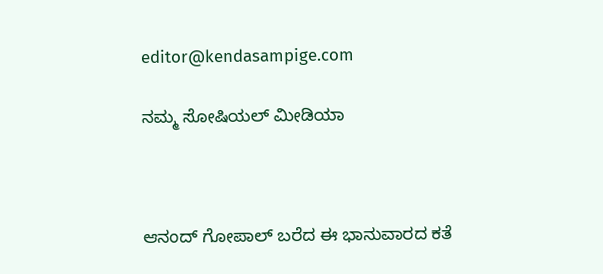editor@kendasampige.com

ನಮ್ಮ ಸೋಷಿಯಲ್‌ ಮೀಡಿಯಾ



ಆನಂದ್‌ ಗೋಪಾಲ್‌ ಬರೆದ ಈ ಭಾನುವಾರದ ಕತೆ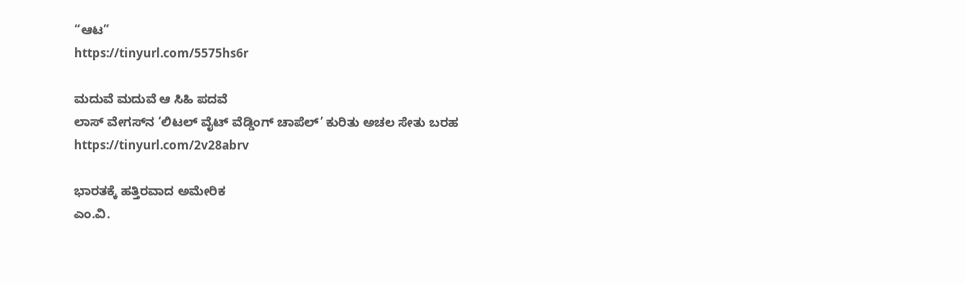“ಆಟ”
https://tinyurl.com/5575hs6r

ಮದುವೆ ಮದುವೆ ಆ ಸಿಹಿ ಪದವೆ
ಲಾಸ್‌ ವೇಗಸ್‌ನ ‘ಲಿಟಲ್ ವೈಟ್ ವೆಡ್ಡಿಂಗ್ ಚಾಪೆಲ್’ ಕುರಿತು ಅಚಲ ಸೇತು ಬರಹ
https://tinyurl.com/2v28abrv

ಭಾರತಕ್ಕೆ ಹತ್ತಿರವಾದ ಅಮೇರಿಕ
ಎಂ.ವಿ.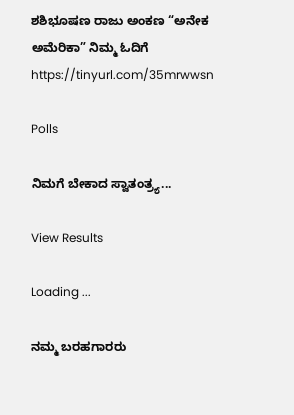ಶಶಿಭೂಷಣ ರಾಜು ಅಂಕಣ “ಅನೇಕ ಅಮೆರಿಕಾ” ನಿಮ್ಮ ಓದಿಗೆ
https://tinyurl.com/35mrwwsn

Polls

ನಿಮಗೆ ಬೇಕಾದ ಸ್ವಾತಂತ್ರ್ಯ...

View Results

Loading ...

ನಮ್ಮ ಬರಹಗಾರರು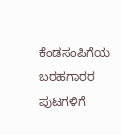ಕೆಂಡಸಂಪಿಗೆಯ ಬರಹಗಾರರ ಪುಟಗಳಿಗೆ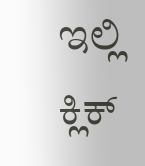ಇಲ್ಲಿ ಕ್ಲಿಕ್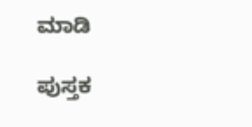ಮಾಡಿ

ಪುಸ್ತಕ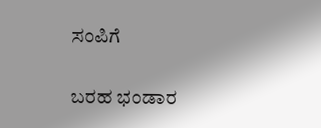ಸಂಪಿಗೆ

ಬರಹ ಭಂಡಾರ